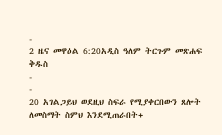-
2 ዜና መዋዕል 6:20አዲስ ዓለም ትርጉም መጽሐፍ ቅዱስ
-
-
20 አገልጋይህ ወደዚህ ስፍራ የሚያቀርበውን ጸሎት ለመስማት ስምህ እንደሚጠራበት+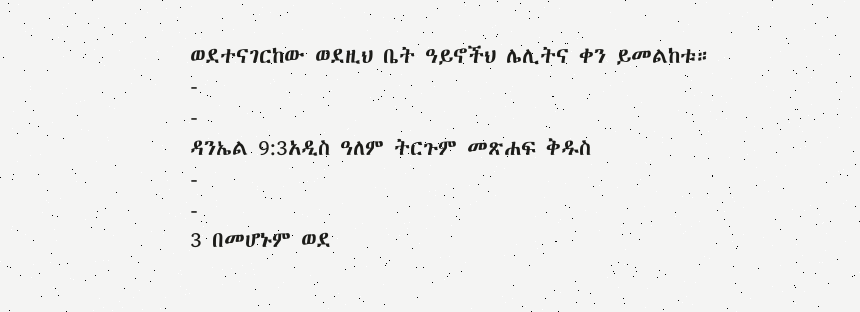ወደተናገርከው ወደዚህ ቤት ዓይኖችህ ሌሊትና ቀን ይመልከቱ።
-
-
ዳንኤል 9:3አዲስ ዓለም ትርጉም መጽሐፍ ቅዱስ
-
-
3 በመሆኑም ወደ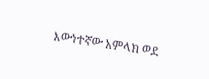እውነተኛው አምላክ ወደ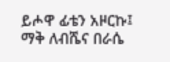ይሖዋ ፊቴን አዞርኩ፤ ማቅ ለብሼና በራሴ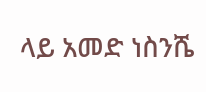ላይ አመድ ነስንሼ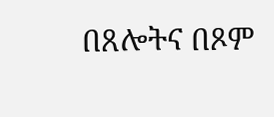በጸሎትና በጾም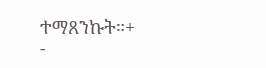ተማጸንኩት።+
-